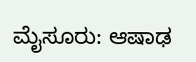ಮೈಸೂರು: ಆಷಾಢ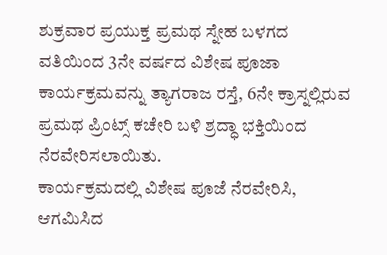ಶುಕ್ರವಾರ ಪ್ರಯುಕ್ತ ಪ್ರಮಥ ಸ್ನೇಹ ಬಳಗದ ವತಿಯಿಂದ 3ನೇ ವರ್ಷದ ವಿಶೇಷ ಪೂಜಾ ಕಾರ್ಯಕ್ರಮವನ್ನು ತ್ಯಾಗರಾಜ ರಸ್ತೆ, 6ನೇ ಕ್ರಾಸ್ನಲ್ಲಿರುವ ಪ್ರಮಥ ಪ್ರಿಂಟ್ಸ್ ಕಚೇರಿ ಬಳಿ ಶ್ರದ್ಧಾ ಭಕ್ತಿಯಿಂದ ನೆರವೇರಿಸಲಾಯಿತು.
ಕಾರ್ಯಕ್ರಮದಲ್ಲಿ ವಿಶೇಷ ಪೂಜೆ ನೆರವೇರಿಸಿ, ಆಗಮಿಸಿದ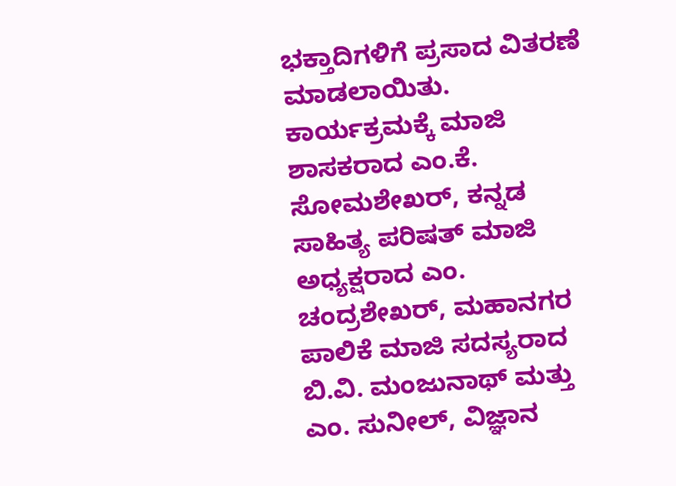ಭಕ್ತಾದಿಗಳಿಗೆ ಪ್ರಸಾದ ವಿತರಣೆ ಮಾಡಲಾಯಿತು.
ಕಾರ್ಯಕ್ರಮಕ್ಕೆ ಮಾಜಿ ಶಾಸಕರಾದ ಎಂ.ಕೆ. ಸೋಮಶೇಖರ್, ಕನ್ನಡ ಸಾಹಿತ್ಯ ಪರಿಷತ್ ಮಾಜಿ ಅಧ್ಯಕ್ಷರಾದ ಎಂ. ಚಂದ್ರಶೇಖರ್, ಮಹಾನಗರ ಪಾಲಿಕೆ ಮಾಜಿ ಸದಸ್ಯರಾದ ಬಿ.ವಿ. ಮಂಜುನಾಥ್ ಮತ್ತು ಎಂ. ಸುನೀಲ್, ವಿಜ್ಞಾನ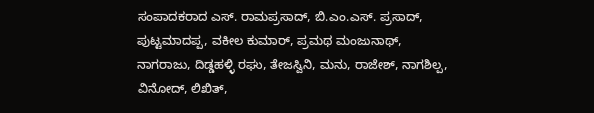ಸಂಪಾದಕರಾದ ಎಸ್. ರಾಮಪ್ರಸಾದ್, ಬಿ.ಎಂ.ಎಸ್. ಪ್ರಸಾದ್, ಪುಟ್ಟಮಾದಪ್ಪ, ವಕೀಲ ಕುಮಾರ್, ಪ್ರಮಥ ಮಂಜುನಾಥ್, ನಾಗರಾಜು, ದಿಡ್ಡಹಳ್ಳಿ ರಘು, ತೇಜಸ್ವಿನಿ, ಮನು, ರಾಜೇಶ್, ನಾಗಶಿಲ್ಪ, ವಿನೋದ್, ಲಿಖಿತ್,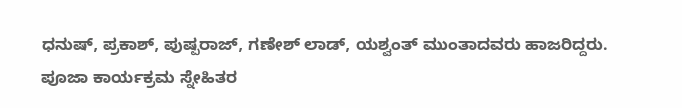ಧನುಷ್, ಪ್ರಕಾಶ್, ಪುಷ್ಪರಾಜ್, ಗಣೇಶ್ ಲಾಡ್, ಯಶ್ವಂತ್ ಮುಂತಾದವರು ಹಾಜರಿದ್ದರು.
ಪೂಜಾ ಕಾರ್ಯಕ್ರಮ ಸ್ನೇಹಿತರ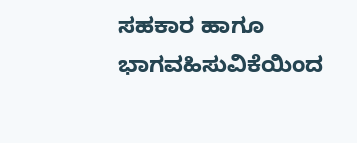ಸಹಕಾರ ಹಾಗೂ ಭಾಗವಹಿಸುವಿಕೆಯಿಂದ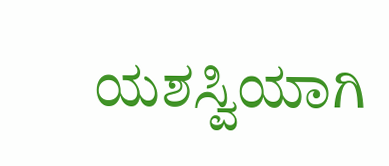ಯಶಸ್ವಿಯಾಗಿ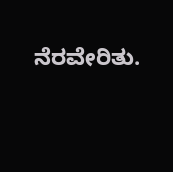ನೆರವೇರಿತು.